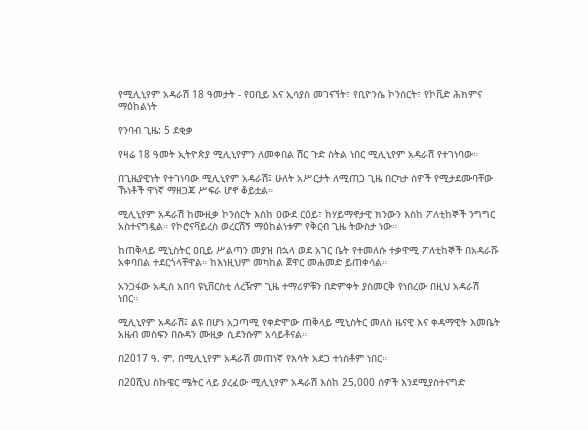የሚሊኒየም አዳራሽ 18 ዓመታት - የዐቢይ እና ኢሳያስ መገናኘት፣ የቢዮንሴ ኮንሰርት፣ የኮቪድ ሕክምና ማዕከልነት

የንባብ ጊዜ: 5 ደቂቃ

የዛሬ 18 ዓመት ኢትዮጵያ ሚሊኒየምን ለመቀበል ሽር ጉድ ስትል ነበር ሚሊኒየም አዳራሽ የተገነባው።

በጊዜያዊነት የተገነባው ሚሊኒየም አዳራሽ፤ ሁለት አሥርታት ለሚጠጋ ጊዜ በርካታ ሰዎች የሚታደሙባቸው ኹነቶች ዋነኛ ማዘጋጃ ሥፍራ ሆኖ ቆይቷል።

ሚሊኒየም አዳራሽ ከሙዚቃ ኮንሰርት እስከ ዐውደ ርዕይ፣ ከሃይማኖታዊ ክንውን እስከ ፖለቲከኞች ንግግር አስተናግዷል። የኮሮናቫይረስ ወረርሽኝ ማዕከልነቱም የቅርብ ጊዜ ትውስታ ነው።

ከጠቅላይ ሚኒስትር ዐቢይ ሥልጣን መያዝ በኋላ ወደ አገር ቤት የተመለሱ ተቃዋሚ ፖለቲከኞች በአዳራሹ አቀባበል ተደርጎላቸዋል። ከእነዚህም መካከል ጀዋር መሐመድ ይጠቀሳል።

አንጋፋው አዲስ አበባ ዩኒቨርስቲ ለረዥም ጊዜ ተማሪዎቹን በድምቀት ያስመርቅ የነበረው በዚህ አዳራሽ ነበር።

ሚሊኒየም አዳራሽ፤ ልዩ በሆነ አጋጣሚ የቀድሞው ጠቅላይ ሚኒስትር መለስ ዜናዊ እና ቀዳማዊት እመቤት አዜብ መስፍን በሱዳን ሙዚቃ ሲደንሱም አሳይቶናል።

በ2017 ዓ. ም. በሚሊኒየም አዳራሽ መጠነኛ የእሳት አደጋ ተነስቶም ነበር።

በ20ሺህ ስኩዌር ሜትር ላይ ያረፈው ሚሊኒየም አዳራሽ እስከ 25,000 ሰዎች እንደሚያስተናግድ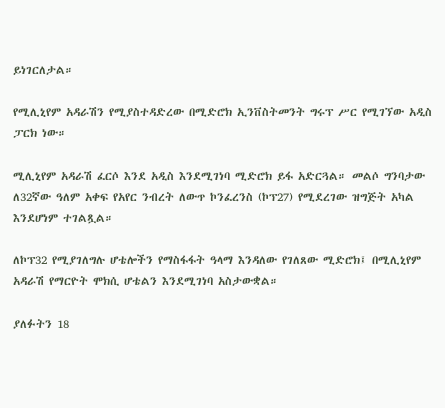ይነገርለታል።

የሚሊኒየም አዳራሽን የሚያስተዳድረው በሚድሮክ ኢንቨስትመንት ግሩፕ ሥር የሚገኘው አዲስ ፓርክ ነው።

ሚሊኒየም አዳራሽ ፈርሶ እንደ አዲስ እንደሚገነባ ሚድሮክ ይፋ አድርጓል። መልሶ ግንባታው ለ32ኛው ዓለም አቀፍ የአየር ንብረት ለውጥ ኮንፈረንስ (ኮፕ27) የሚደረገው ዝግጅት አካል እንደሆነም ተገልጿል።

ለኮፕ32 የሚያገለግሉ ሆቴሎችን የማስፋፋት ዓላማ እንዳለው የገለጸው ሚድሮክ፤ በሚሊኒየም አዳራሽ የማርዮት ሞክሲ ሆቴልን እንደሚገነባ አስታውቋል።

ያለፉትን 18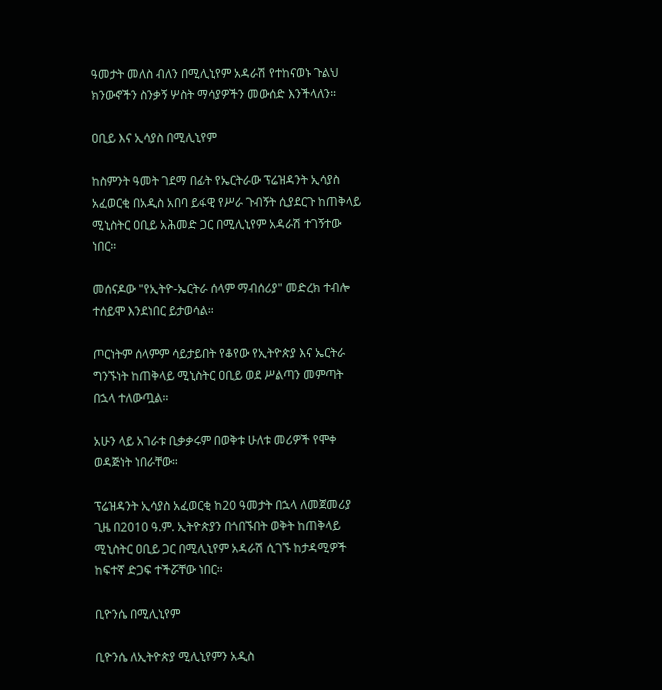ዓመታት መለስ ብለን በሚሊኒየም አዳራሽ የተከናወኑ ጉልህ ክንውኖችን ስንቃኝ ሦስት ማሳያዎችን መውሰድ እንችላለን።

ዐቢይ እና ኢሳያስ በሚሊኒየም

ከስምንት ዓመት ገደማ በፊት የኤርትራው ፕሬዝዳንት ኢሳያስ አፈወርቂ በአዲስ አበባ ይፋዊ የሥራ ጉብኝት ሲያደርጉ ከጠቅላይ ሚኒስትር ዐቢይ አሕመድ ጋር በሚሊኒየም አዳራሽ ተገኝተው ነበር።

መሰናዶው "የኢትዮ-ኤርትራ ሰላም ማብሰሪያ" መድረክ ተብሎ ተሰይሞ እንደነበር ይታወሳል።

ጦርነትም ሰላምም ሳይታይበት የቆየው የኢትዮጵያ እና ኤርትራ ግንኙነት ከጠቅላይ ሚኒስትር ዐቢይ ወደ ሥልጣን መምጣት በኋላ ተለውጧል።

አሁን ላይ አገራቱ ቢቃቃሩም በወቅቱ ሁለቱ መሪዎች የሞቀ ወዳጅነት ነበራቸው።

ፕሬዝዳንት ኢሳያስ አፈወርቂ ከ20 ዓመታት በኋላ ለመጀመሪያ ጊዜ በ2010 ዓ.ም. ኢትዮጵያን በጎበኙበት ወቅት ከጠቅላይ ሚኒስትር ዐቢይ ጋር በሚሊኒየም አዳራሽ ሲገኙ ከታዳሚዎች ከፍተኛ ድጋፍ ተችሯቸው ነበር።

ቢዮንሴ በሚሊኒየም

ቢዮንሴ ለኢትዮጵያ ሚሊኒየምን አዲስ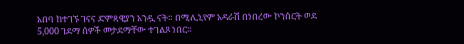አበባ ከተገኙ ገናና ድምጻዊያን አንዷ ናት። በሚሊኒየም አዳራሽ በነበረው ኮንሰርት ወደ 5,000 ገደማ ሰዎች መታደማቸው ተገልጾ ነበር።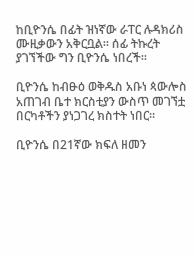ከቢዮንሴ በፊት ዝነኛው ራፐር ሉዳክሪስ ሙዚቃውን አቅርቧል። ሰፊ ትኩረት ያገኘችው ግን ቢዮንሴ ነበረች።

ቢዮንሴ ከብፁዕ ወቅዱስ አቡነ ጳውሎስ አጠገብ ቤተ ክርስቲያን ውስጥ መገኘቷ በርካቶችን ያነጋገረ ክስተት ነበር።

ቢዮንሴ በ21ኛው ክፍለ ዘመን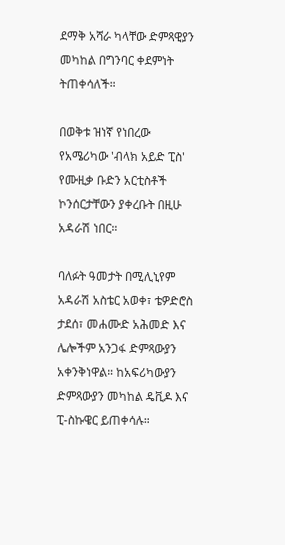ደማቅ አሻራ ካላቸው ድምጻዊያን መካከል በግንባር ቀደምነት ትጠቀሳለች።

በወቅቱ ዝነኛ የነበረው የአሜሪካው 'ብላክ አይድ ፒስ' የሙዚቃ ቡድን አርቲስቶች ኮንሰርታቸውን ያቀረቡት በዚሁ አዳራሽ ነበር።

ባለፉት ዓመታት በሚሊኒየም አዳራሽ አስቴር አወቀ፣ ቴዎድሮስ ታደሰ፣ መሐሙድ አሕመድ እና ሌሎችም አንጋፋ ድምጻውያን አቀንቅነዋል። ከአፍሪካውያን ድምጻውያን መካከል ዴቪዶ እና ፒ-ስኩዌር ይጠቀሳሉ።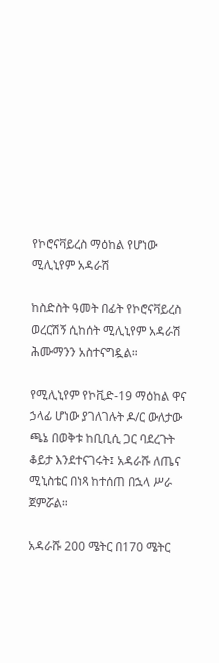የኮሮናቫይረስ ማዕከል የሆነው ሚሊኒየም አዳራሽ

ከስድስት ዓመት በፊት የኮሮናቫይረስ ወረርሽኝ ሲከሰት ሚሊኒየም አዳራሽ ሕሙማንን አስተናግዷል።

የሚሊኒየም የኮቪድ-19 ማዕከል ዋና ኃላፊ ሆነው ያገለገሉት ዶ/ር ውለታው ጫኔ በወቅቱ ከቢቢሲ ጋር ባደረጉት ቆይታ እንደተናገሩት፤ አዳራሹ ለጤና ሚኒስቴር በነጻ ከተሰጠ በኋላ ሥራ ጀምሯል።

አዳራሹ 200 ሜትር በ170 ሜትር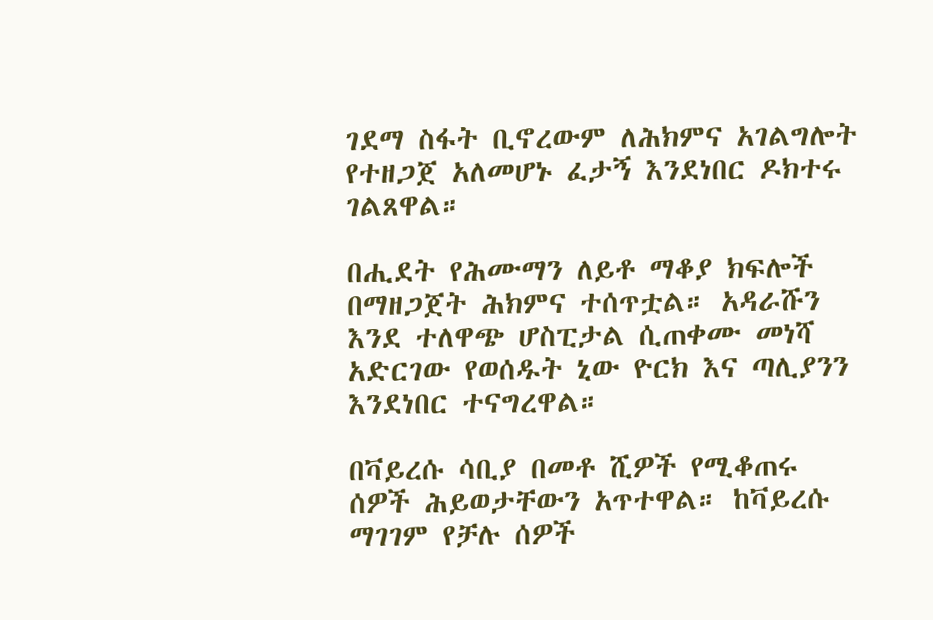ገደማ ስፋት ቢኖረውም ለሕክምና አገልግሎት የተዘጋጀ አለመሆኑ ፈታኝ እንደነበር ዶክተሩ ገልጸዋል።

በሒደት የሕሙማን ለይቶ ማቆያ ክፍሎች በማዘጋጀት ሕክምና ተሰጥቷል። አዳራሹን እንደ ተለዋጭ ሆስፒታል ሲጠቀሙ መነሻ አድርገው የወሰዱት ኒው ዮርክ እና ጣሊያንን እንደነበር ተናግረዋል።

በቫይረሱ ሳቢያ በመቶ ሺዎች የሚቆጠሩ ሰዎች ሕይወታቸውን አጥተዋል። ከቫይረሱ ማገገም የቻሉ ሰዎች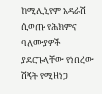ከሚሊኒየም አዳራሽ ሲወጡ የሕክምና ባለሙያዎች ያደርጉላቸው የነበረው ሽኝት የሚዘነጋ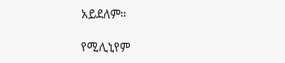አይደለም።

የሚሊኒየም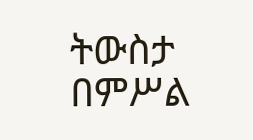ትውስታ በምሥል